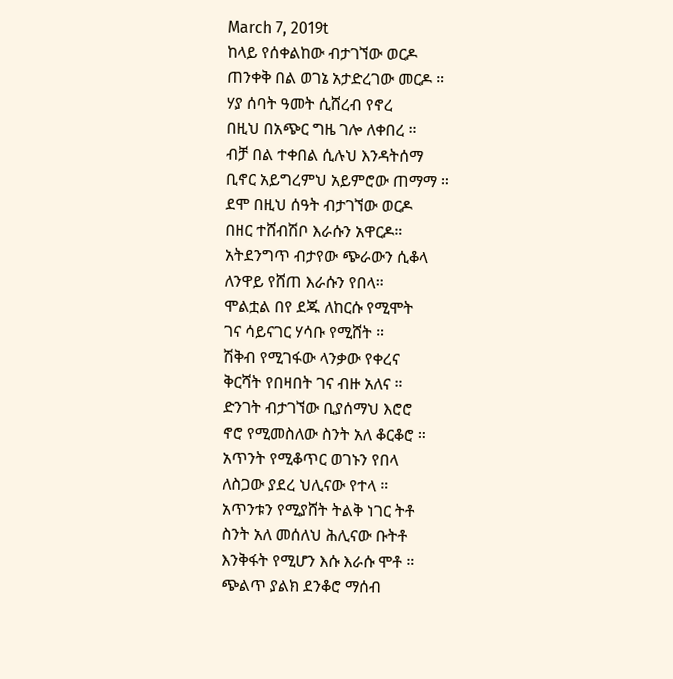March 7, 2019t
ከላይ የሰቀልከው ብታገኘው ወርዶ
ጠንቀቅ በል ወገኔ አታድረገው መርዶ ።
ሃያ ሰባት ዓመት ሲሸረብ የኖረ
በዚህ በአጭር ግዜ ገሎ ለቀበረ ።
ብቻ በል ተቀበል ሲሉህ እንዳትሰማ
ቢኖር አይግረምህ አይምሮው ጠማማ ።
ደሞ በዚህ ሰዓት ብታገኘው ወርዶ
በዘር ተሸብሽቦ እራሱን አዋርዶ።
አትደንግጥ ብታየው ጭራውን ሲቆላ
ለንዋይ የሸጠ እራሱን የበላ።
ሞልቷል በየ ደጁ ለከርሱ የሚሞት
ገና ሳይናገር ሃሳቡ የሚሸት ።
ሽቅብ የሚገፋው ላንቃው የቀረና
ቅርሻት የበዛበት ገና ብዙ አለና ።
ድንገት ብታገኘው ቢያሰማህ እሮሮ
ኖሮ የሚመስለው ስንት አለ ቆርቆሮ ።
አጥንት የሚቆጥር ወገኑን የበላ
ለስጋው ያደረ ህሊናው የተላ ።
አጥንቱን የሚያሸት ትልቅ ነገር ትቶ
ስንት አለ መሰለህ ሕሊናው ቡትቶ
እንቅፋት የሚሆን እሱ እራሱ ሞቶ ።
ጭልጥ ያልክ ደንቆሮ ማሰብ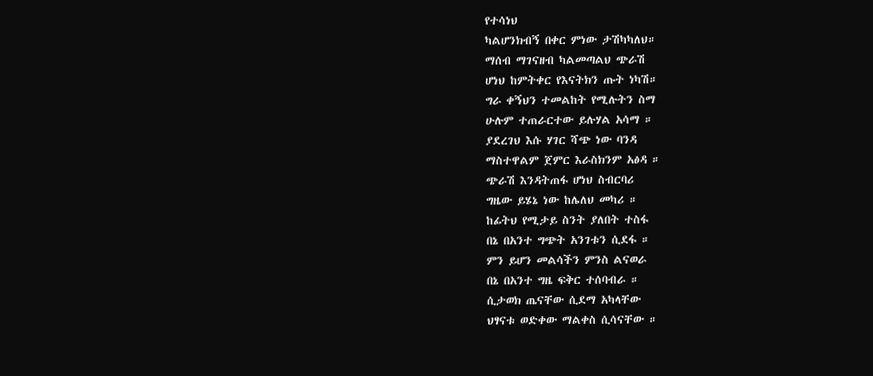የተሳነህ
ካልሆንክብኝ በቀር ምነው ታሽካካለህ።
ማሰብ ማገናዘብ ካልመጣልህ ጭራሽ
ሆነህ ከምትቀር የእናትክን ጡት ነካሽ።
ግራ ቀኝህን ተመልከት የሚሉትን ስማ
ሁሉም ተጠራርተው ይሉሃል አሳማ ።
ያደረገህ እሱ ሃገር ሻጭ ነው ባንዳ
ማስተዋልም ጀምር እራስክንም አፅዳ ።
ጭራሽ እንዳትጠፋ ሆነህ ስብርባሪ
ግዜው ይሄኔ ነው ከሌለህ መካሪ ።
ከፊትህ የሚታይ ስንት ያለበት ተስፋ
በኔ በአንተ ግጭት አንገቱን ሲደፋ ።
ምን ይሆን መልሳችን ምንስ ልናወራ
በኔ በአንተ ግዜ ፍቅር ተሰባብራ ።
ሲታወክ ጤናቸው ሲደማ አካላቸው
ህፃናቱ ወድቀው ማልቀስ ሲሳናቸው ።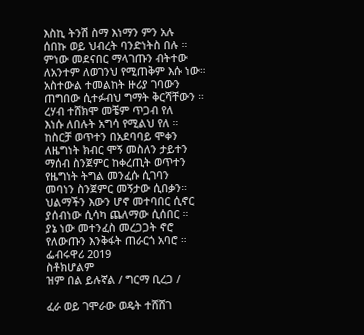እስኪ ትንሽ ስማ እነማን ምን አሉ
ሰበኩ ወይ ህብረት ባንድነትስ በሉ ።
ምነው መደናበር ማላገጡን ብትተው
ለአንተም ለወገንህ የሚጠቅም እሱ ነው።
አስተውል ተመልከት ዙሪያ ገባውን
ጠግበው ሲተፉብህ ግማት ቅርሻቸውን ።
ረሃብ ተሸክሞ መቼም ጥጋብ የለ
እነሱ ለበሉት አግሳ የሚልህ የለ ።
ከስርቻ ወጥተን በአደባባይ ሞቀን
ለዜግነት ክብር ሞኝ መስለን ታይተን
ማሰብ ስንጀምር ከቀረጢት ወጥተን
የዜግነት ትግል መንፈሱ ሲገባን
መባነን ስንጀምር መኝታው ሲበቃን።
ህልማችን እውን ሆኖ መተባበር ሲኖር
ያሰብነው ሲሳካ ጨለማው ሲሰበር ።
ያኔ ነው መተንፈስ መረጋጋት ኖሮ
የለውጡን እንቅፋት ጠራርጎ አባሮ ።
ፌብሩዋሪ 2019
ስቶክሆልም
ዝም በል ይሉኛል / ግርማ ቢረጋ /

ፈራ ወይ ገሞራው ወዴት ተሸሸገ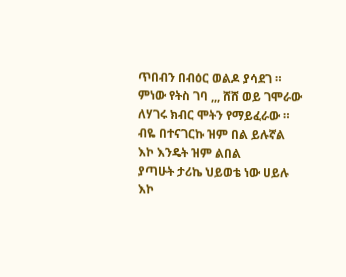ጥበብን በብዕር ወልዶ ያሳደገ ።
ምነው የትስ ገባ ,,, ሸሸ ወይ ገሞራው
ለሃገሩ ክብር ሞትን የማይፈራው ።
ብዬ በተናገርኩ ዝም በል ይሉኛል
እኮ እንዴት ዝም ልበል
ያጣሁት ታሪኬ ህይወቴ ነው ሀይሉ
እኮ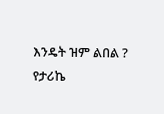እንዴት ዝም ልበል ?
የታሪኬ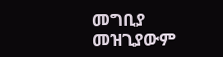መግቢያ መዝጊያውም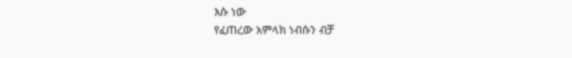እሱ ነው
የፈጠረው አምላክ ነብሱን ብቻ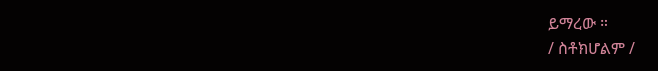ይማረው ።
/ ስቶክሆልም /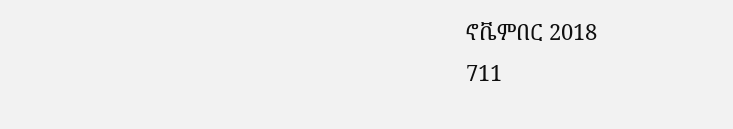ኖቬምበር 2018
711